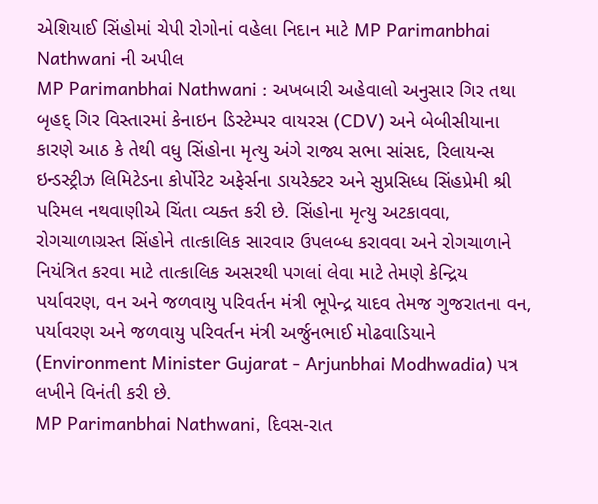એશિયાઈ સિંહોમાં ચેપી રોગોનાં વહેલા નિદાન માટે MP Parimanbhai Nathwani ની અપીલ
MP Parimanbhai Nathwani : અખબારી અહેવાલો અનુસાર ગિર તથા બૃહદ્ ગિર વિસ્તારમાં કેનાઇન ડિસ્ટેમ્પર વાયરસ (CDV) અને બેબીસીયાના કારણે આઠ કે તેથી વધુ સિંહોના મૃત્યુ અંગે રાજ્ય સભા સાંસદ, રિલાયન્સ ઇન્ડસ્ટ્રીઝ લિમિટેડના કોર્પોરેટ અફેર્સના ડાયરેક્ટર અને સુપ્રસિધ્ધ સિંહપ્રેમી શ્રી પરિમલ નથવાણીએ ચિંતા વ્યક્ત કરી છે. સિંહોના મૃત્યુ અટકાવવા, રોગચાળાગ્રસ્ત સિંહોને તાત્કાલિક સારવાર ઉપલબ્ધ કરાવવા અને રોગચાળાને નિયંત્રિત કરવા માટે તાત્કાલિક અસરથી પગલાં લેવા માટે તેમણે કેન્દ્રિય પર્યાવરણ, વન અને જળવાયુ પરિવર્તન મંત્રી ભૂપેન્દ્ર યાદવ તેમજ ગુજરાતના વન, પર્યાવરણ અને જળવાયુ પરિવર્તન મંત્રી અર્જુનભાઈ મોઢવાડિયાને (Environment Minister Gujarat - Arjunbhai Modhwadia) પત્ર લખીને વિનંતી કરી છે.
MP Parimanbhai Nathwani, દિવસ-રાત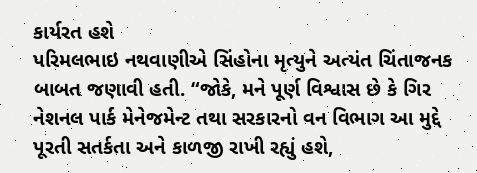કાર્યરત હશે
પરિમલભાઇ નથવાણીએ સિંહોના મૃત્યુને અત્યંત ચિંતાજનક બાબત જણાવી હતી. “જોકે, મને પૂર્ણ વિશ્વાસ છે કે ગિર નેશનલ પાર્ક મેનેજમેન્ટ તથા સરકારનો વન વિભાગ આ મુદ્દે પૂરતી સતર્કતા અને કાળજી રાખી રહ્યું હશે,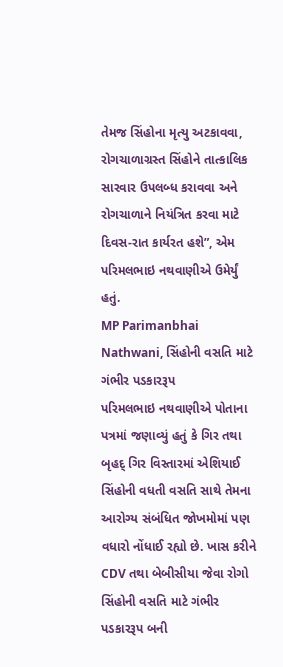તેમજ સિંહોના મૃત્યુ અટકાવવા, રોગચાળાગ્રસ્ત સિંહોને તાત્કાલિક સારવાર ઉપલબ્ધ કરાવવા અને રોગચાળાને નિયંત્રિત કરવા માટે દિવસ-રાત કાર્યરત હશે”, એમ પરિમલભાઇ નથવાણીએ ઉમેર્યું હતું.
MP Parimanbhai Nathwani, સિંહોની વસતિ માટે ગંભીર પડકારરૂપ
પરિમલભાઇ નથવાણીએ પોતાના પત્રમાં જણાવ્યું હતું કે ગિર તથા બૃહદ્ ગિર વિસ્તારમાં એશિયાઈ સિંહોની વધતી વસતિ સાથે તેમના આરોગ્ય સંબંધિત જોખમોમાં પણ વધારો નોંધાઈ રહ્યો છે. ખાસ કરીને CDV તથા બેબીસીયા જેવા રોગો સિંહોની વસતિ માટે ગંભીર પડકારરૂપ બની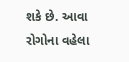શકે છે. આવા રોગોના વહેલા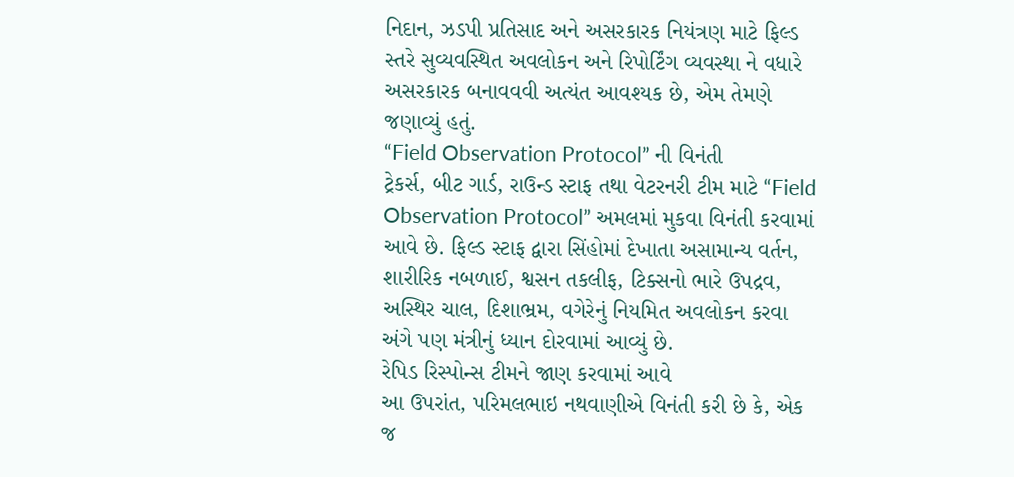નિદાન, ઝડપી પ્રતિસાદ અને અસરકારક નિયંત્રણ માટે ફિલ્ડ સ્તરે સુવ્યવસ્થિત અવલોકન અને રિપોર્ટિંગ વ્યવસ્થા ને વધારે અસરકારક બનાવવવી અત્યંત આવશ્યક છે, એમ તેમણે જણાવ્યું હતું.
“Field Observation Protocol” ની વિનંતી
ટ્રેકર્સ, બીટ ગાર્ડ, રાઉન્ડ સ્ટાફ તથા વેટરનરી ટીમ માટે “Field Observation Protocol” અમલમાં મુકવા વિનંતી કરવામાં આવે છે. ફિલ્ડ સ્ટાફ દ્વારા સિંહોમાં દેખાતા અસામાન્ય વર્તન, શારીરિક નબળાઈ, શ્વસન તકલીફ, ટિક્સનો ભારે ઉપદ્રવ, અસ્થિર ચાલ, દિશાભ્રમ, વગેરેનું નિયમિત અવલોકન કરવા અંગે પણ મંત્રીનું ધ્યાન દોરવામાં આવ્યું છે.
રેપિડ રિસ્પોન્સ ટીમને જાણ કરવામાં આવે
આ ઉપરાંત, પરિમલભાઇ નથવાણીએ વિનંતી કરી છે કે, એક જ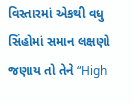વિસ્તારમાં એકથી વધુ સિંહોમાં સમાન લક્ષણો જણાય તો તેને “High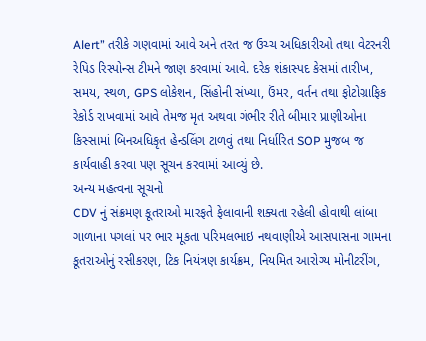Alert” તરીકે ગણવામાં આવે અને તરત જ ઉચ્ચ અધિકારીઓ તથા વેટરનરી રેપિડ રિસ્પોન્સ ટીમને જાણ કરવામાં આવે. દરેક શંકાસ્પદ કેસમાં તારીખ, સમય, સ્થળ, GPS લોકેશન, સિંહોની સંખ્યા, ઉંમર, વર્તન તથા ફોટોગ્રાફિક રેકોર્ડ રાખવામાં આવે તેમજ મૃત અથવા ગંભીર રીતે બીમાર પ્રાણીઓના કિસ્સામાં બિનઅધિકૃત હેન્ડલિંગ ટાળવું તથા નિર્ધારિત SOP મુજબ જ કાર્યવાહી કરવા પણ સૂચન કરવામાં આવ્યું છે.
અન્ય મહત્વના સૂચનો
CDV નું સંક્રમણ કૂતરાઓ મારફતે ફેલાવાની શક્યતા રહેલી હોવાથી લાંબા ગાળાના પગલાં પર ભાર મૂકતા પરિમલભાઇ નથવાણીએ આસપાસના ગામના કૂતરાઓનું રસીકરણ, ટિક નિયંત્રણ કાર્યક્રમ, નિયમિત આરોગ્ય મોનીટરીંગ,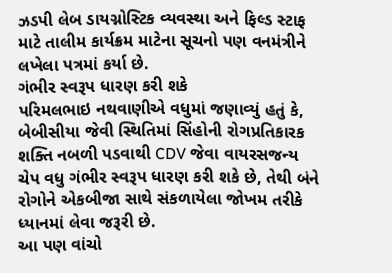ઝડપી લેબ ડાયગ્નોસ્ટિક વ્યવસ્થા અને ફિલ્ડ સ્ટાફ માટે તાલીમ કાર્યક્રમ માટેના સૂચનો પણ વનમંત્રીને લખેલા પત્રમાં કર્યા છે.
ગંભીર સ્વરૂપ ધારણ કરી શકે
પરિમલભાઇ નથવાણીએ વધુમાં જણાવ્યું હતું કે, બેબીસીયા જેવી સ્થિતિમાં સિંહોની રોગપ્રતિકારક શક્તિ નબળી પડવાથી CDV જેવા વાયરસજન્ય ચેપ વધુ ગંભીર સ્વરૂપ ધારણ કરી શકે છે, તેથી બંને રોગોને એકબીજા સાથે સંકળાયેલા જોખમ તરીકે ધ્યાનમાં લેવા જરૂરી છે.
આ પણ વાંચો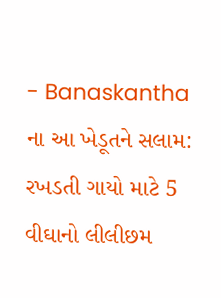- Banaskantha ના આ ખેડૂતને સલામ: રખડતી ગાયો માટે 5 વીઘાનો લીલીછમ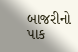બાજરીનો પાક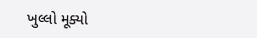ખુલ્લો મૂક્યો